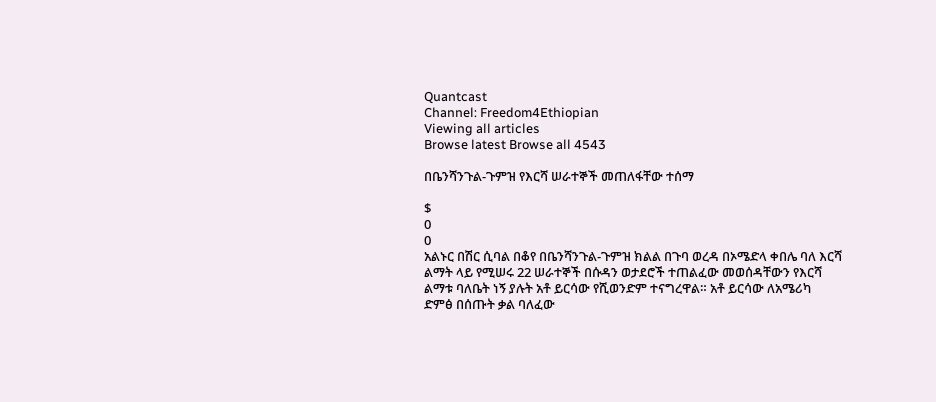Quantcast
Channel: Freedom4Ethiopian
Viewing all articles
Browse latest Browse all 4543

በቤንሻንጉል-ጉምዝ የእርሻ ሠራተኞች መጠለፋቸው ተሰማ

$
0
0
አልኑር በሽር ሲባል በቆየ በቤንሻንጉል-ጉምዝ ክልል በጉባ ወረዳ በኦሜድላ ቀበሌ ባለ እርሻ ልማት ላይ የሚሠሩ 22 ሠራተኞች በሱዳን ወታደሮች ተጠልፈው መወሰዳቸውን የእርሻ ልማቱ ባለቤት ነኝ ያሉት አቶ ይርሳው የሺወንድም ተናግረዋል። አቶ ይርሳው ለአሜሪካ ድምፅ በሰጡት ቃል ባለፈው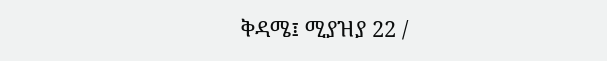ቅዳሜ፤ ሚያዝያ 22 /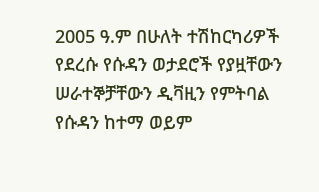2005 ዓ.ም በሁለት ተሽከርካሪዎች የደረሱ የሱዳን ወታደሮች የያዟቸውን ሠራተኞቻቸውን ዲቫዚን የምትባል የሱዳን ከተማ ወይም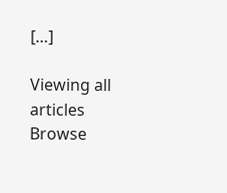[…]

Viewing all articles
Browse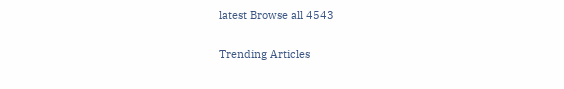latest Browse all 4543

Trending Articles